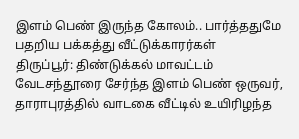இளம் பெண் இருந்த கோலம்.. பார்த்ததுமே பதறிய பக்கத்து வீட்டுக்காரர்கள்
திருப்பூர்: திண்டுக்கல் மாவட்டம் வேடசந்தூரை சேர்ந்த இளம் பெண் ஒருவர், தாராபுரத்தில் வாடகை வீட்டில் உயிரிழந்த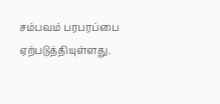சம்பவம் பரபரப்பை ஏற்படுத்தியுள்ளது.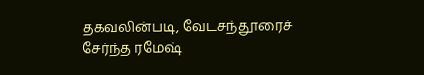தகவலின்படி, வேடசந்தூரைச் சேர்ந்த ரமேஷ்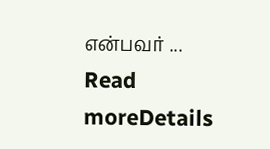என்பவர் ...
Read moreDetails